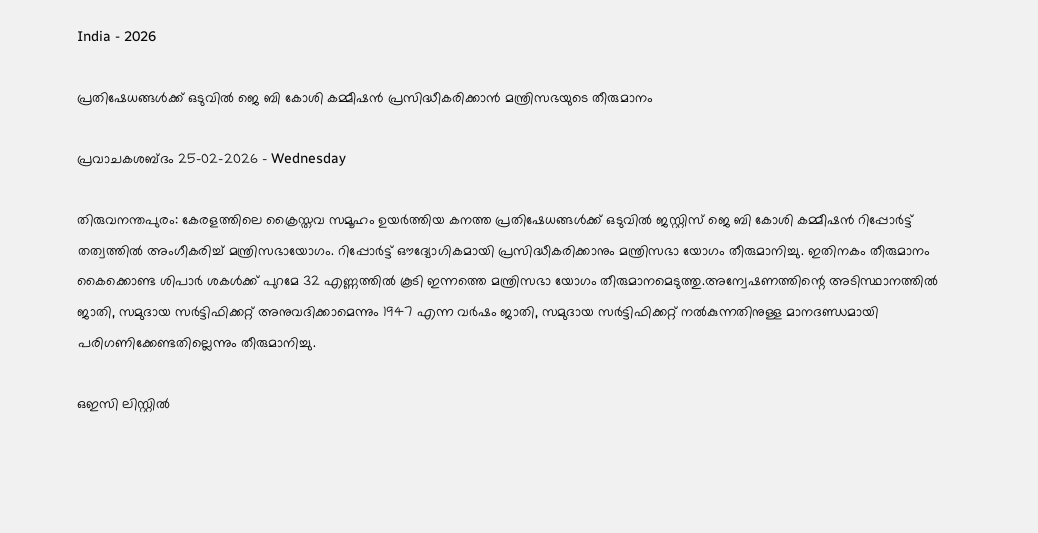India - 2026

പ്രതിഷേധങ്ങള്‍ക്ക് ഒടുവില്‍ ജെ ബി കോശി കമ്മീഷൻ പ്രസിദ്ധീകരിക്കാന്‍ മന്ത്രിസഭയുടെ തീരുമാനം

പ്രവാചകശബ്ദം 25-02-2026 - Wednesday

തിരുവനന്തപുരം: കേരളത്തിലെ ക്രൈസ്തവ സമൂഹം ഉയര്‍ത്തിയ കനത്ത പ്രതിഷേധങ്ങള്‍ക്ക് ഒടുവില്‍ ജസ്റ്റിസ് ജെ ബി കോശി കമ്മീഷൻ റിപ്പോർട്ട് തത്വത്തിൽ അംഗീകരിച്ച് മന്ത്രിസഭായോഗം. റിപ്പോർട്ട് ഔദ്യോഗികമായി പ്രസിദ്ധീകരിക്കാനും മന്ത്രിസഭാ യോഗം തീരുമാനിച്ചു. ഇതിനകം തീരുമാനം കൈക്കൊണ്ട ശിപാർ ശകൾക്ക് പുറമേ 32 എണ്ണത്തിൽ കൂടി ഇന്നത്തെ മന്ത്രിസഭാ യോഗം തീരുമാനമെടുത്തു.അന്വേഷണത്തിന്റെ അടിസ്ഥാനത്തിൽ ജാതി, സമുദായ സർട്ടിഫിക്കറ്റ് അനുവദിക്കാമെന്നും 1947 എന്ന വർഷം ജാതി, സമുദായ സർട്ടിഫിക്കറ്റ് നൽകുന്നതിനുള്ള മാനദണ്ഡമായി പരിഗണിക്കേണ്ടതില്ലെന്നും തീരുമാനിച്ചു.

ഒഇസി ലിസ്റ്റിൽ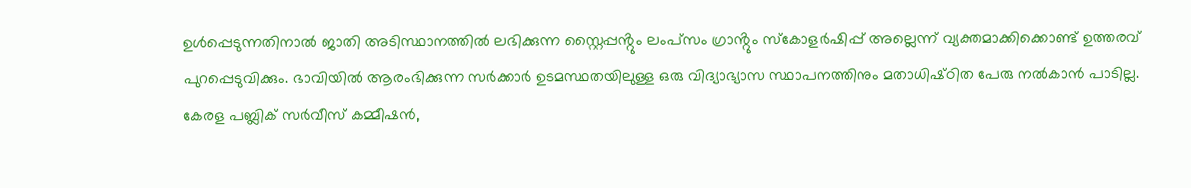ഉൾപ്പെടുന്നതിനാൽ ജാതി അടിസ്ഥാനത്തിൽ ലഭിക്കുന്ന സ്റ്റൈപ്പൻ്റും ലംപ്‌സം ഗ്രാൻ്റും സ്കോളർഷിപ്പ് അല്ലെന്ന് വ്യക്തമാക്കിക്കൊണ്ട് ഉത്തരവ് പുറപ്പെടുവിക്കും. ഭാവിയിൽ ആരംഭിക്കുന്ന സർക്കാർ ഉടമസ്ഥതയിലുള്ള ഒരു വിദ്യാഭ്യാസ സ്ഥാപനത്തിനും മതാധിഷ്‌ഠിത പേരു നൽകാൻ പാടില്ല. കേരള പബ്ലിക് സർവീസ് കമ്മീഷൻ,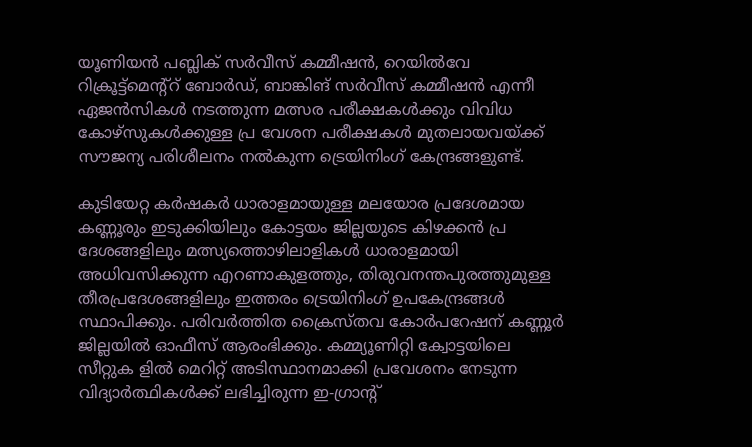യൂണിയൻ പബ്ലിക് സർവീസ് കമ്മീഷൻ, റെയിൽവേ റിക്രൂട്ട്മെന്റ്റ് ബോർഡ്, ബാങ്കിങ് സർവീസ് കമ്മീഷൻ എന്നീ ഏജൻസികൾ നടത്തുന്ന മത്സര പരീക്ഷകൾക്കും വിവിധ കോഴ്‌സുകൾക്കുള്ള പ്ര വേശന പരീക്ഷകൾ മുതലായവയ്ക്ക് സൗജന്യ പരിശീലനം നൽകുന്ന ട്രെയിനിംഗ് കേന്ദ്രങ്ങളുണ്ട്.

കുടിയേറ്റ കർഷകർ ധാരാളമായുള്ള മലയോര പ്രദേശമായ കണ്ണൂരും ഇടുക്കിയിലും കോട്ടയം ജില്ലയുടെ കിഴക്കൻ പ്ര ദേശങ്ങളിലും മത്സ്യത്തൊഴിലാളികൾ ധാരാളമായി അധിവസിക്കുന്ന എറണാകുളത്തും, തിരുവനന്തപുരത്തുമുള്ള തീരപ്രദേശങ്ങളിലും ഇത്തരം ട്രെയിനിംഗ് ഉപകേന്ദ്രങ്ങൾ സ്ഥാപിക്കും. പരിവർത്തിത ക്രൈസ്‌തവ കോർപറേഷന് കണ്ണൂർ ജില്ലയിൽ ഓഫീസ് ആരംഭിക്കും. കമ്മ്യൂണിറ്റി ക്വോട്ടയിലെ സീറ്റുക ളിൽ മെറിറ്റ് അടിസ്ഥാനമാക്കി പ്രവേശനം നേടുന്ന വിദ്യാർത്ഥികൾക്ക് ലഭിച്ചിരുന്ന ഇ-ഗ്രാൻ്റ്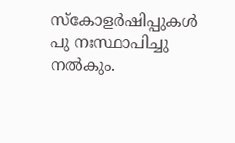സ്കോളർഷിപ്പുകൾ പു നഃസ്ഥാപിച്ചു നൽകും.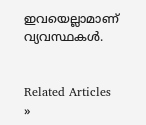ഇവയെല്ലാമാണ് വ്യവസ്ഥകൾ.


Related Articles »